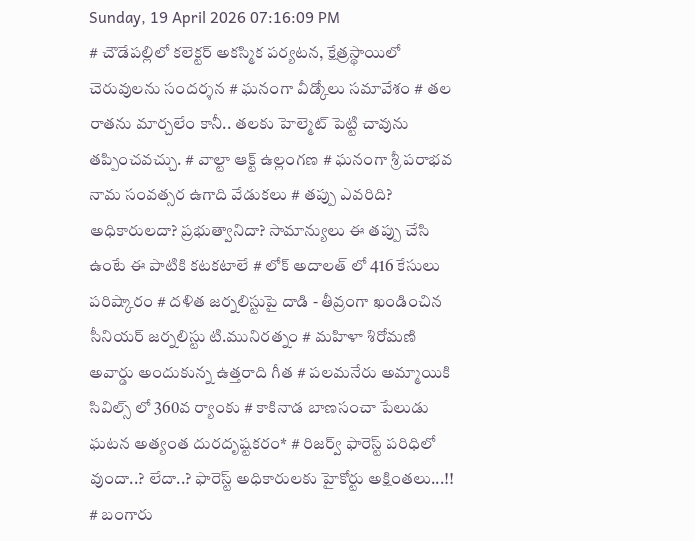Sunday, 19 April 2026 07:16:09 PM
# చౌడేపల్లిలో కలెక్టర్ అకస్మిక పర్యటన, క్షేత్రస్థాయిలో చెరువులను సందర్శన # ఘనంగా వీడ్కోలు సమావేశం # తల రాతను మార్చలేం కానీ.. తలకు హెల్మెట్ పెట్టి చావును తప్పించవచ్చు. # వాల్టా ఆక్ట్ ఉల్లంగణ # ఘనంగా శ్రీ పరాభవ నామ సంవత్సర ఉగాది వేడుకలు # తప్పు ఎవరిది? అధికారులదా? ప్రభుత్వానిదా? సామాన్యులు ఈ తప్పు చేసి ఉంటే ఈ పాటికి కటకటాలే # లోక్ అదాలత్ లో 416 కేసులు పరిష్కారం # దళిత జర్నలిస్టుపై దాడి - తీవ్రంగా ఖండించిన సీనియర్ జర్నలిస్టు టి.మునిరత్నం # మహిళా శిరోమణి అవార్డు అందుకున్న ఉత్తరాది గీత # పలమనేరు అమ్మాయికి సివిల్స్ లో 360వ ర్యాంకు # కాకినాడ బాణసంచా పేలుడు ఘటన అత్యంత దురదృష్టకరం* # రిజర్వ్ ఫారెస్ట్ పరిధిలో వుందా..? లేదా..? ఫారెస్ట్ అధికారులకు హైకోర్టు అక్షింతలు...!! # బంగారు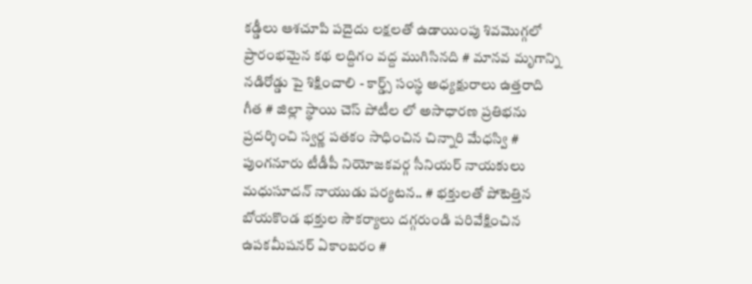కడ్డీలు ఆశచూపి పదైదు లక్షలతో ఉడాయింపు శివమొగ్గలో ప్రారంభమైన కథ లద్దిగం వద్ద ముగిసినది # మానవ మృగాన్ని నడిరోడ్డు పై శిక్షించాలి - కార్డ్స్ సంస్థ అధ్యక్షురాలు ఉత్తరాది గీత # జిల్లా స్థాయి చెస్ పోటీల లో అసాధారణ ప్రతిభను ప్రదర్శించి స్వర్ణ పతకం సాధించిన చిన్నారి మేధస్వి # పుంగనూరు టీడీపీ నియోజకవర్గ సీనియర్ నాయకులు మధుసూదన్ నాయుడు పర్యటన.. # భక్తులతో పోటెత్తిన బోయకొండ భక్తుల సౌకర్యాలు దగ్గరుండి పరివేక్షించిన ఉపకమీషనర్ ఏకాంబరం #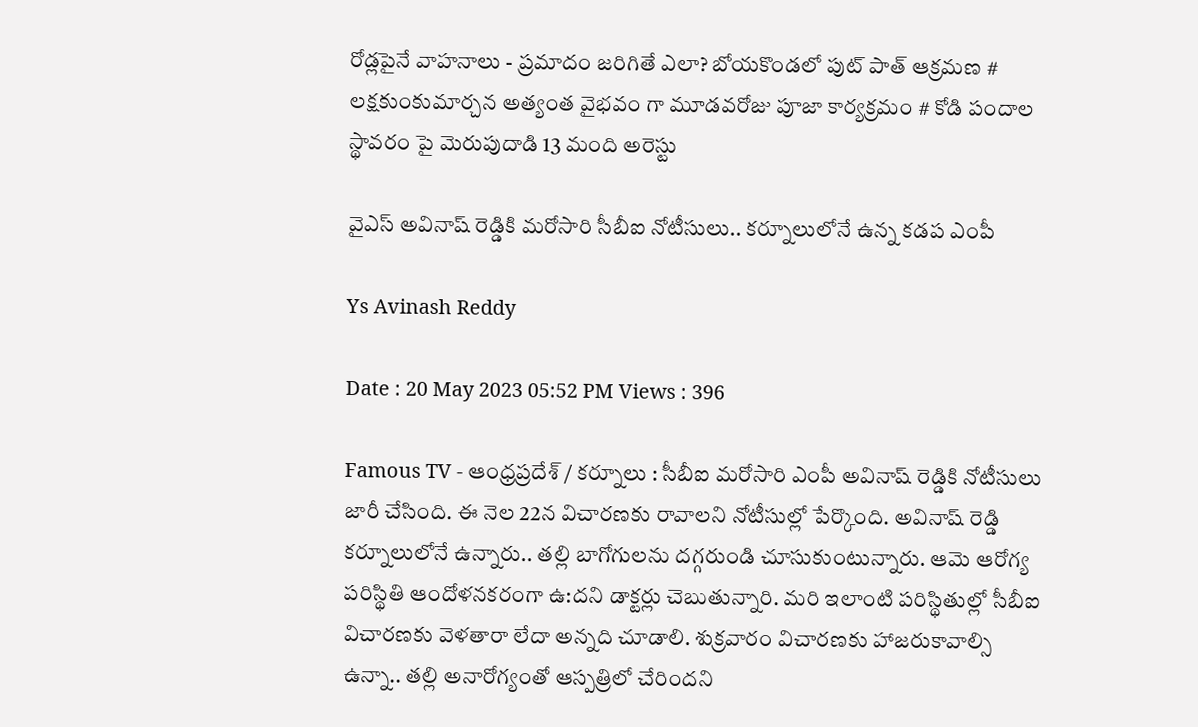రోడ్లపైనే వాహనాలు - ప్రమాదం జరిగితే ఎలా? బోయకొండలో పుట్ పాత్ ఆక్రమణ # లక్షకుంకుమార్చన అత్యంత వైభవం గా మూడవరోజు పూజా కార్యక్రమం # కోడి పందాల స్థావరం పై మెరుపుదాడి 13 మంది అరెస్టు

వైఎస్ అవినాష్ రెడ్డికి మరోసారి సీబీఐ నోటీసులు.. కర్నూలులోనే ఉన్న కడప ఎంపీ

Ys Avinash Reddy

Date : 20 May 2023 05:52 PM Views : 396

Famous TV - ఆంధ్రప్రదేశ్ / కర్నూలు : సీబీఐ మరోసారి ఎంపీ అవినాష్ రెడ్డికి నోటీసులు జారీ చేసింది. ఈ నెల 22న విచారణకు రావాలని నోటీసుల్లో పేర్కొంది. అవినాష్ రెడ్డి కర్నూలులోనే ఉన్నారు.. తల్లి బాగోగులను దగ్గరుండి చూసుకుంటున్నారు. ఆమె ఆరోగ్య పరిస్థితి ఆందోళనకరంగా ఉ:దని డాక్టర్లు చెబుతున్నారి. మరి ఇలాంటి పరిస్థితుల్లో సీబీఐ విచారణకు వెళతారా లేదా అన్నది చూడాలి. శుక్రవారం విచారణకు హాజరుకావాల్సి ఉన్నా.. తల్లి అనారోగ్యంతో ఆస్పత్రిలో చేరిందని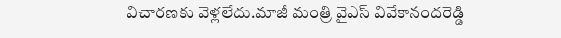విచారణకు వెళ్లలేదు.మాజీ మంత్రి వైఎస్ వివేకానందరెడ్డి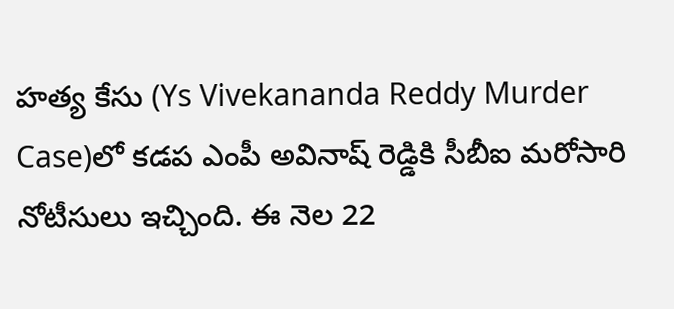హత్య కేసు (Ys Vivekananda Reddy Murder Case)లో కడప ఎంపీ అవినాష్ రెడ్డికి సీబీఐ మరోసారి నోటీసులు ఇచ్చింది. ఈ నెల 22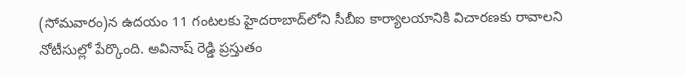(సోమవారం)న ఉదయం 11 గంటలకు హైదరాబాద్‌‌లోని సీబీఐ కార్యాలయానికి విచారణకు రావాలని నోటీసుల్లో పేర్కొంది. అవినాష్ రెడ్డి ప్రస్తుతం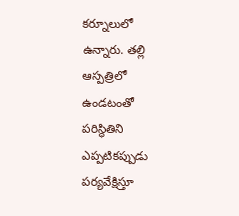కర్నూలులో ఉన్నారు. తల్లి ఆస్పత్రిలో ఉండటంతో పరిస్థితిని ఎప్పటికప్పుడు పర్యవేక్షిస్తూ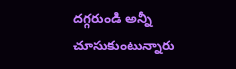దగ్గరుండి అన్నీ చూసుకుంటున్నారు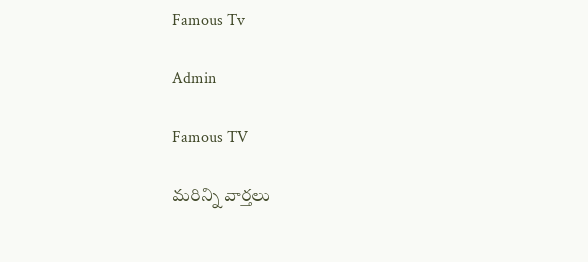Famous Tv

Admin

Famous TV

మరిన్ని వార్తలు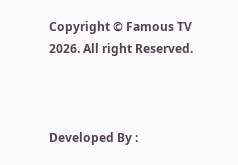Copyright © Famous TV 2026. All right Reserved.



Developed By :